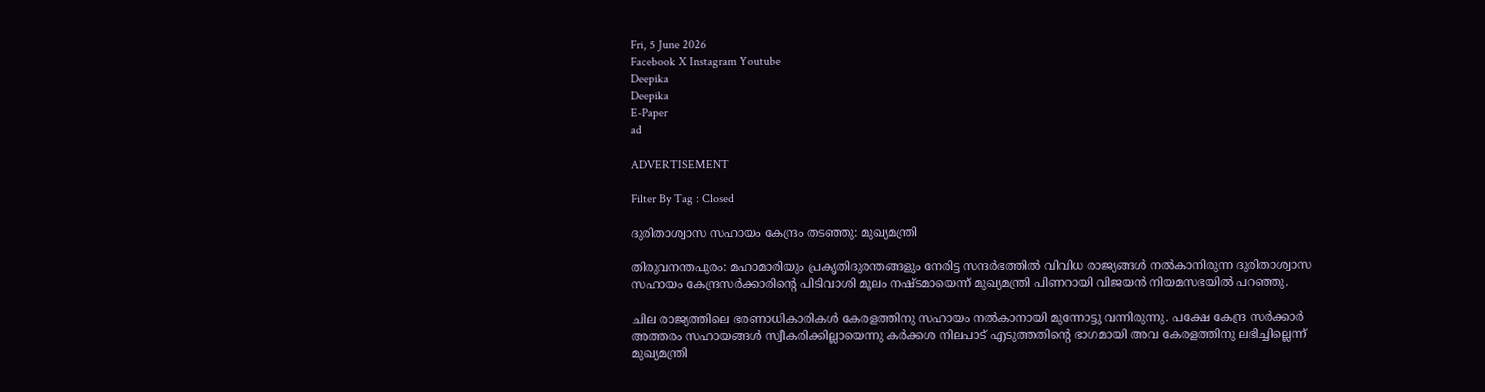Fri, 5 June 2026
Facebook X Instagram Youtube
Deepika
Deepika
E-Paper
ad

ADVERTISEMENT

Filter By Tag : Closed

ദുരിതാശ്വാസ സഹായം കേന്ദ്രം തടഞ്ഞു: മുഖ്യമന്ത്രി

തിരുവനന്തപുരം: മഹാമാരിയും പ്രകൃതിദുരന്തങ്ങളും നേരിട്ട സന്ദർഭത്തിൽ വിവിധ രാജ്യങ്ങൾ നൽകാനിരുന്ന ദുരിതാശ്വാസ സഹായം കേന്ദ്രസർക്കാരിന്‍റെ പിടിവാശി മൂലം നഷ്ടമായെന്ന് മുഖ്യമന്ത്രി പിണറായി വിജയൻ നിയമസഭയിൽ പറഞ്ഞു.

ചില രാജ്യത്തിലെ ഭരണാധികാരികൾ കേരളത്തിനു സഹായം നൽകാനായി മുന്നോട്ടു വന്നിരുന്നു. പക്ഷേ കേന്ദ്ര സർക്കാർ അത്തരം സഹായങ്ങൾ സ്വീകരിക്കില്ലായെന്നു കർക്കശ നിലപാട് എടുത്തതിന്‍റെ ഭാഗമായി അവ കേരളത്തിനു ലഭിച്ചില്ലെന്ന് മുഖ്യമന്ത്രി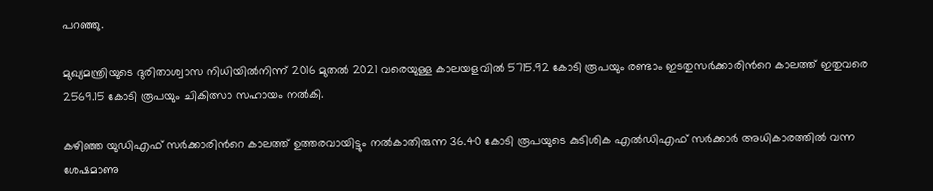പറഞ്ഞു.

മുഖ്യമന്ത്രിയുടെ ദുരിതാശ്വാസ നിധിയിൽനിന്ന് 2016 മുതൽ 2021 വരെയുള്ള കാലയളവിൽ 5715.92 കോടി രൂപയും രണ്ടാം ഇടതുസർക്കാരിന്‍റെ കാലത്ത് ഇതുവരെ 2569.15 കോടി രൂപയും ചികിത്സാ സഹായം നൽകി.

കഴിഞ്ഞ യുഡിഎഫ് സർക്കാരിന്‍റെ കാലത്ത് ഉത്തരവായിട്ടും നൽകാതിരുന്ന 36.40 കോടി രൂപയുടെ കുടിശിക എൽഡിഎഫ് സർക്കാർ അധികാരത്തിൽ വന്ന ശേഷമാണു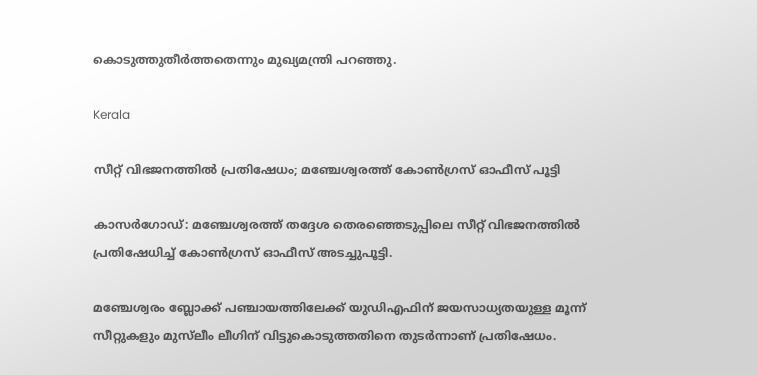കൊടുത്തുതീർത്തതെന്നും മുഖ്യമന്ത്രി പറഞ്ഞു.

Kerala

സീറ്റ് വിഭജനത്തിൽ പ്രതിഷേധം; മഞ്ചേശ്വരത്ത് കോൺഗ്രസ് ഓഫീസ് പൂട്ടി

കാസർഗോഡ്: മഞ്ചേശ്വരത്ത് തദ്ദേശ തെരഞ്ഞെടുപ്പിലെ സീറ്റ് വിഭജനത്തിൽ പ്രതിഷേധിച്ച് കോൺഗ്രസ് ഓഫീസ് അടച്ചുപൂട്ടി.

മഞ്ചേശ്വരം ബ്ലോക്ക് പഞ്ചായത്തിലേക്ക് യുഡിഎഫിന് ജയസാധ്യതയുള്ള മൂന്ന് സീറ്റുകളും മുസ്‌ലീം ലീഗിന് വിട്ടുകൊടുത്തതിനെ തുടർന്നാണ് പ്രതിഷേധം.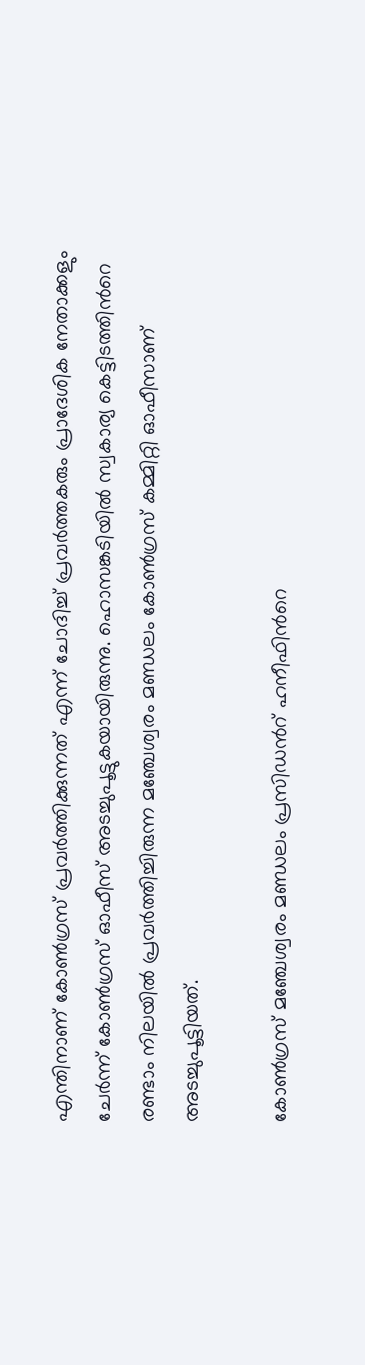എന്തിനാണ് കോൺഗ്രസ് പ്രവർത്തിക്കുന്നത് എന്ന് ചോദിച്ച് പ്രവർത്തകരും പ്രാദേശിക നേതാക്കളും ചേർന്ന് കോൺഗ്രസ് ഓഫീസ് അടച്ചുപൂട്ടുകയായിരുന്നു. ഹൊസങ്കടിയിൽ സ്വകാര്യ കെട്ടിടത്തിന്‍റെ രണ്ടാം നിലയിൽ പ്രവർത്തിച്ചിരുന്ന മഞ്ചേശ്വരം മണ്ഡലം കോൺഗ്രസ് കമ്മിറ്റി ഓഫീസാണ് അടച്ചുപൂട്ടിയത്.

കോൺഗ്രസ് മഞ്ചേശ്വരം മണ്ഡലം പ്രസിഡന്‍റ് ഹനീഫിന്‍റെ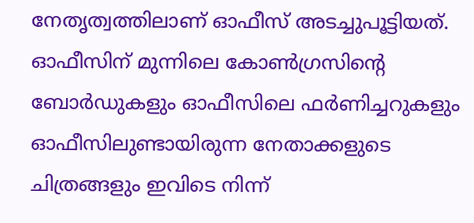നേതൃത്വത്തിലാണ് ഓഫീസ് അടച്ചുപൂട്ടിയത്. ഓഫീസിന് മുന്നിലെ കോൺഗ്രസിന്‍റെ ബോർഡുകളും ഓഫീസിലെ ഫർണിച്ചറുകളും ഓഫീസിലുണ്ടായിരുന്ന നേതാക്കളുടെ ചിത്രങ്ങളും ഇവിടെ നിന്ന്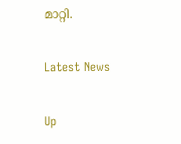മാറ്റി.

Latest News

Up